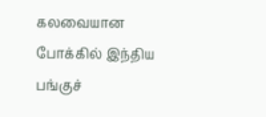கலவையான போக்கில் இந்திய பங்குச்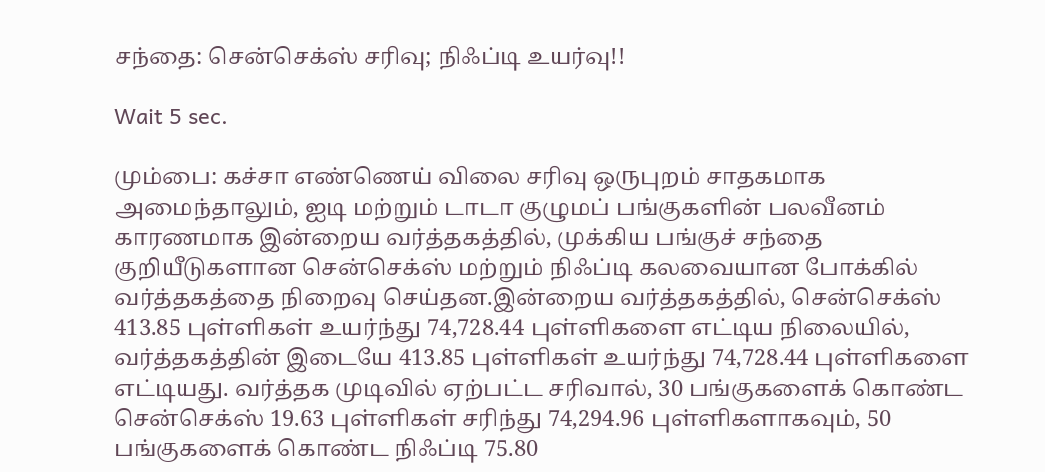சந்தை: சென்செக்ஸ் சரிவு; நிஃப்டி உயர்வு!!

Wait 5 sec.

மும்பை: கச்சா எண்ணெய் விலை சரிவு ஒருபுறம் சாதகமாக அமைந்தாலும், ஐடி மற்றும் டாடா குழுமப் பங்குகளின் பலவீனம் காரணமாக இன்றைய வர்த்தகத்தில், முக்கிய பங்குச் சந்தை குறியீடுகளான சென்செக்ஸ் மற்றும் நிஃப்டி கலவையான போக்கில் வர்த்தகத்தை நிறைவு செய்தன.இன்றைய வர்த்தகத்தில், சென்செக்ஸ் 413.85 புள்ளிகள் உயர்ந்து 74,728.44 புள்ளிகளை எட்டிய நிலையில், வர்த்தகத்தின் இடையே 413.85 புள்ளிகள் உயர்ந்து 74,728.44 புள்ளிகளை எட்டியது. வர்த்தக முடிவில் ஏற்பட்ட சரிவால், 30 பங்குகளைக் கொண்ட சென்செக்ஸ் 19.63 புள்ளிகள் சரிந்து 74,294.96 புள்ளிகளாகவும், 50 பங்குகளைக் கொண்ட நிஃப்டி 75.80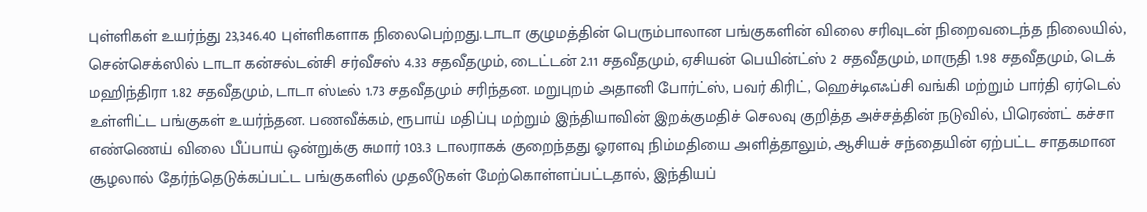புள்ளிகள் உயர்ந்து 23,346.40 புள்ளிகளாக நிலைபெற்றது.டாடா குழுமத்தின் பெரும்பாலான பங்குகளின் விலை சரிவுடன் நிறைவடைந்த நிலையில், சென்செக்ஸில் டாடா கன்சல்டன்சி சர்வீசஸ் 4.33 சதவீதமும், டைட்டன் 2.11 சதவீதமும், ஏசியன் பெயின்ட்ஸ் 2 சதவீதமும், மாருதி 1.98 சதவீதமும், டெக் மஹிந்திரா 1.82 சதவீதமும், டாடா ஸ்டீல் 1.73 சதவீதமும் சரிந்தன. மறுபுறம் அதானி போர்ட்ஸ், பவர் கிரிட், ஹெச்டிஎஃப்சி வங்கி மற்றும் பார்தி ஏர்டெல் உள்ளிட்ட பங்குகள் உயர்ந்தன. பணவீக்கம், ரூபாய் மதிப்பு மற்றும் இந்தியாவின் இறக்குமதிச் செலவு குறித்த அச்சத்தின் நடுவில், பிரெண்ட் கச்சா எண்ணெய் விலை பீப்பாய் ஒன்றுக்கு சுமார் 103.3 டாலராகக் குறைந்தது ஓரளவு நிம்மதியை அளித்தாலும், ஆசியச் சந்தையின் ஏற்பட்ட சாதகமான சூழலால் தேர்ந்தெடுக்கப்பட்ட பங்குகளில் முதலீடுகள் மேற்கொள்ளப்பட்டதால், இந்தியப்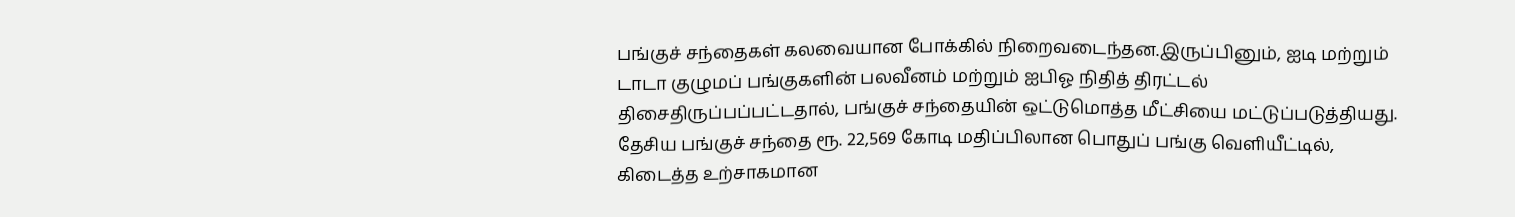பங்குச் சந்தைகள் கலவையான போக்கில் நிறைவடைந்தன.இருப்பினும், ஐடி மற்றும் டாடா குழுமப் பங்குகளின் பலவீனம் மற்றும் ஐபிஓ நிதித் திரட்டல் திசைதிருப்பப்பட்டதால், பங்குச் சந்தையின் ஒட்டுமொத்த மீட்சியை மட்டுப்படுத்தியது. தேசிய பங்குச் சந்தை ரூ. 22,569 கோடி மதிப்பிலான பொதுப் பங்கு வெளியீட்டில், கிடைத்த உற்சாகமான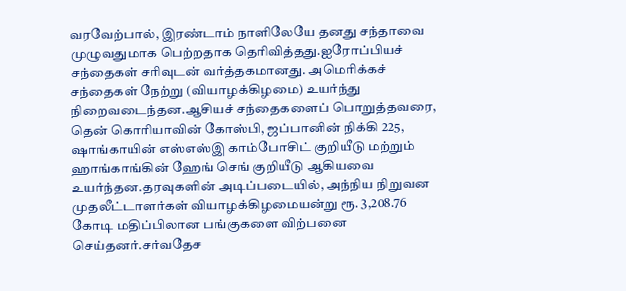வரவேற்பால், இரண்டாம் நாளிலேயே தனது சந்தாவை முழுவதுமாக பெற்றதாக தெரிவித்தது.ஐரோப்பியச் சந்தைகள் சரிவுடன் வர்த்தகமானது. அமெரிக்கச் சந்தைகள் நேற்று (வியாழக்கிழமை) உயர்ந்து நிறைவடைந்தன.ஆசியச் சந்தைகளைப் பொறுத்தவரை, தென் கொரியாவின் கோஸ்பி, ஜப்பானின் நிக்கி 225, ஷாங்காயின் எஸ்எஸ்இ காம்போசிட் குறியீடு மற்றும் ஹாங்காங்கின் ஹேங் செங் குறியீடு ஆகியவை உயர்ந்தன.தரவுகளின் அடிப்படையில், அந்நிய நிறுவன முதலீட்டாளர்கள் வியாழக்கிழமையன்று ரூ. 3,208.76 கோடி மதிப்பிலான பங்குகளை விற்பனை செய்தனர்.சர்வதேச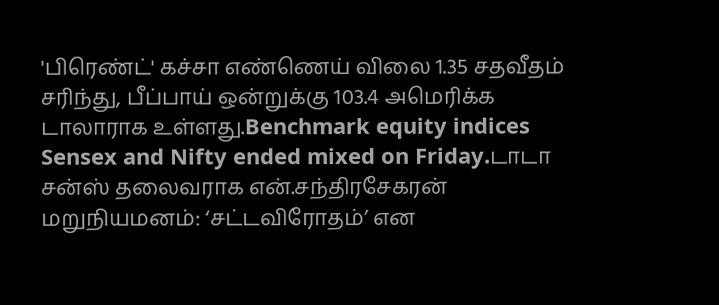'பிரெண்ட்' கச்சா எண்ணெய் விலை 1.35 சதவீதம் சரிந்து, பீப்பாய் ஒன்றுக்கு 103.4 அமெரிக்க டாலாராக உள்ளது.Benchmark equity indices Sensex and Nifty ended mixed on Friday.டாடா சன்ஸ் தலைவராக என்.சந்திரசேகரன் மறுநியமனம்: ‘சட்டவிரோதம்’ என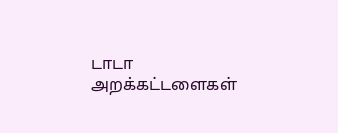டாடா அறக்கட்டளைகள்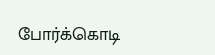போர்க்கொடி